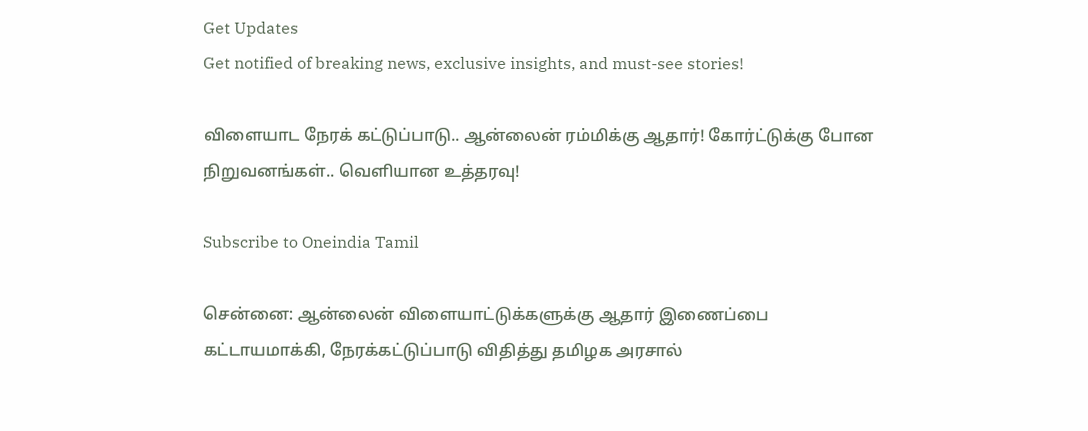Get Updates
Get notified of breaking news, exclusive insights, and must-see stories!

விளையாட நேரக் கட்டுப்பாடு.. ஆன்லைன் ரம்மிக்கு ஆதார்! கோர்ட்டுக்கு போன நிறுவனங்கள்.. வெளியான உத்தரவு!

Subscribe to Oneindia Tamil

சென்னை: ஆன்லைன் விளையாட்டுக்களுக்கு ஆதார் இணைப்பை கட்டாயமாக்கி, நேரக்கட்டுப்பாடு விதித்து தமிழக அரசால்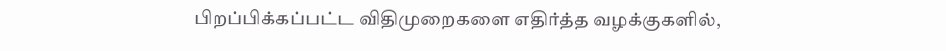பிறப்பிக்கப்பட்ட விதிமுறைகளை எதிர்த்த வழக்குகளில்,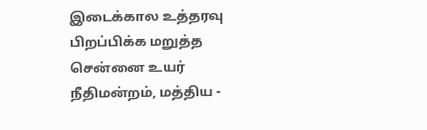இடைக்கால உத்தரவு பிறப்பிக்க மறுத்த சென்னை உயர் நீதிமன்றம், மத்திய -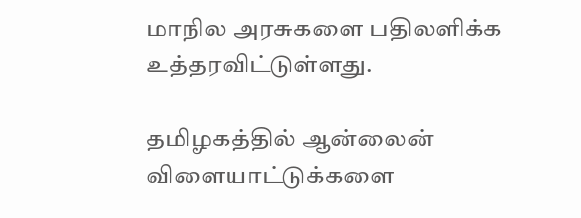மாநில அரசுகளை பதிலளிக்க உத்தரவிட்டுள்ளது.

தமிழகத்தில் ஆன்லைன் விளையாட்டுக்களை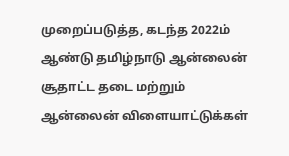முறைப்படுத்த, கடந்த 2022ம் ஆண்டு தமிழ்நாடு ஆன்லைன் சூதாட்ட தடை மற்றும் ஆன்லைன் விளையாட்டுக்கள்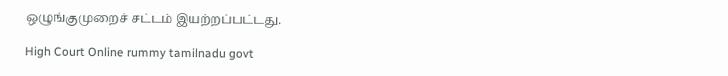ஒழுங்குமுறைச் சட்டம் இயற்றப்பட்டது.

High Court Online rummy tamilnadu govt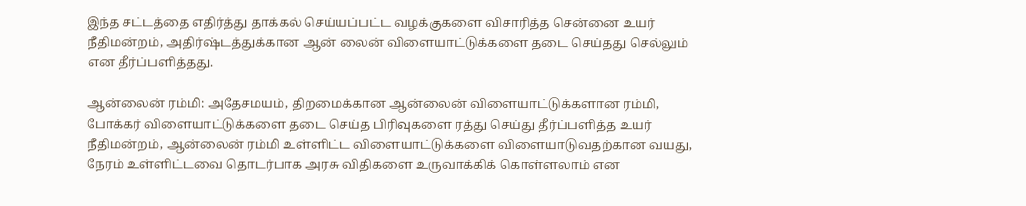இந்த சட்டத்தை எதிர்த்து தாக்கல் செய்யப்பட்ட வழக்குகளை விசாரித்த சென்னை உயர் நீதிமன்றம், அதிர்ஷ்டத்துக்கான ஆன் லைன் விளையாட்டுக்களை தடை செய்தது செல்லும் என தீர்ப்பளித்தது.

ஆன்லைன் ரம்மி: அதேசமயம், திறமைக்கான ஆன்லைன் விளையாட்டுக்களான ரம்மி, போக்கர் விளையாட்டுக்களை தடை செய்த பிரிவுகளை ரத்து செய்து தீர்ப்பளித்த உயர் நீதிமன்றம், ஆன்லைன் ரம்மி உள்ளிட்ட விளையாட்டுக்களை விளையாடுவதற்கான வயது, நேரம் உள்ளிட்டவை தொடர்பாக அரசு விதிகளை உருவாக்கிக் கொள்ளலாம் என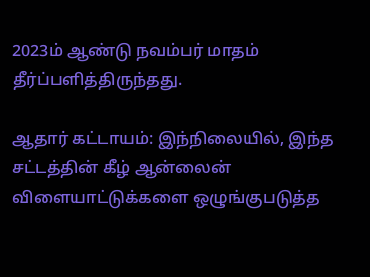2023ம் ஆண்டு நவம்பர் மாதம் தீர்ப்பளித்திருந்தது.

ஆதார் கட்டாயம்: இந்நிலையில், இந்த சட்டத்தின் கீழ் ஆன்லைன் விளையாட்டுக்களை ஒழுங்குபடுத்த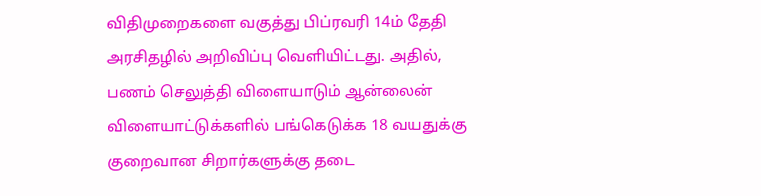விதிமுறைகளை வகுத்து பிப்ரவரி 14ம் தேதி அரசிதழில் அறிவிப்பு வெளியிட்டது. அதில், பணம் செலுத்தி விளையாடும் ஆன்லைன் விளையாட்டுக்களில் பங்கெடுக்க 18 வயதுக்கு குறைவான சிறார்களுக்கு தடை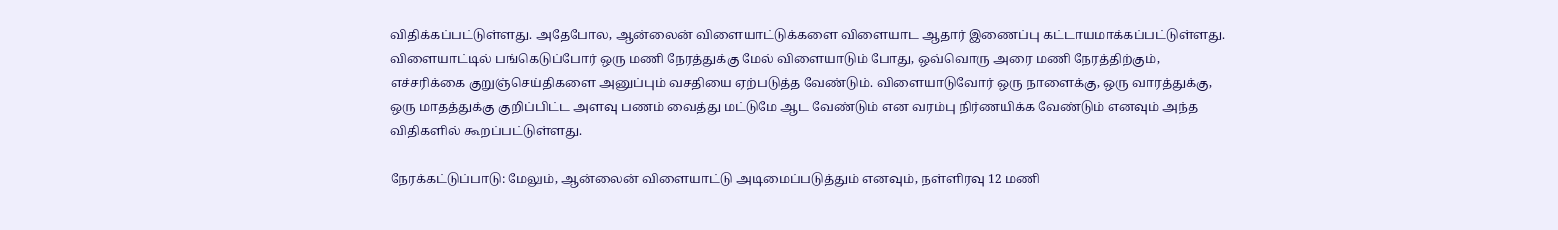விதிக்கப்பட்டுள்ளது. அதேபோல, ஆன்லைன் விளையாட்டுக்களை விளையாட ஆதார் இணைப்பு கட்டாயமாக்கப்பட்டுள்ளது. விளையாட்டில் பங்கெடுப்போர் ஒரு மணி நேரத்துக்கு மேல் விளையாடும் போது, ஒவ்வொரு அரை மணி நேரத்திற்கும், எச்சரிக்கை குறுஞ்செய்திகளை அனுப்பும் வசதியை ஏற்படுத்த வேண்டும். விளையாடுவோர் ஒரு நாளைக்கு, ஒரு வாரத்துக்கு, ஒரு மாதத்துக்கு குறிப்பிட்ட அளவு பணம் வைத்து மட்டுமே ஆட வேண்டும் என வரம்பு நிர்ணயிக்க வேண்டும் எனவும் அந்த விதிகளில் கூறப்பட்டுள்ளது.

நேரக்கட்டுப்பாடு: மேலும், ஆன்லைன் விளையாட்டு அடிமைப்படுத்தும் எனவும், நள்ளிரவு 12 மணி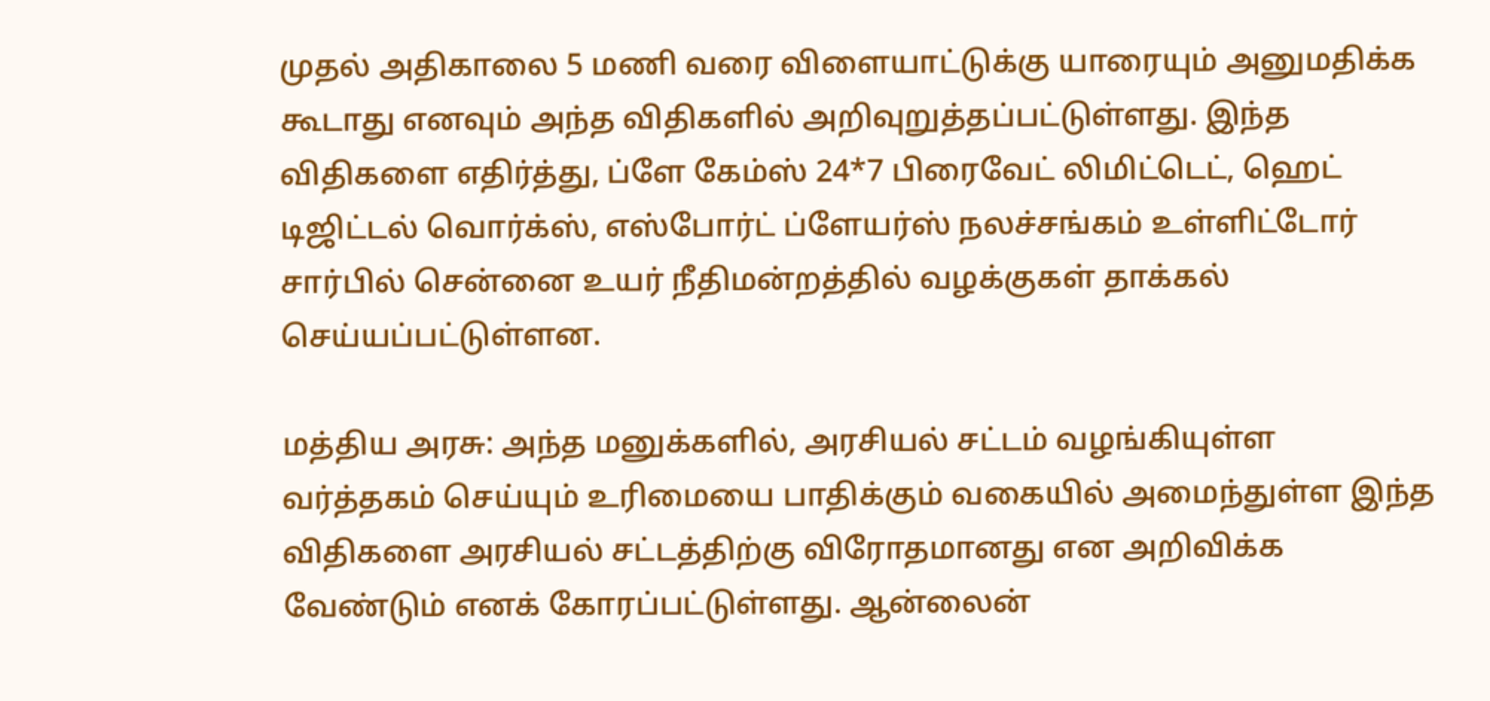முதல் அதிகாலை 5 மணி வரை விளையாட்டுக்கு யாரையும் அனுமதிக்க கூடாது எனவும் அந்த விதிகளில் அறிவுறுத்தப்பட்டுள்ளது. இந்த விதிகளை எதிர்த்து, ப்ளே கேம்ஸ் 24*7 பிரைவேட் லிமிட்டெட், ஹெட் டிஜிட்டல் வொர்க்ஸ், எஸ்போர்ட் ப்ளேயர்ஸ் நலச்சங்கம் உள்ளிட்டோர் சார்பில் சென்னை உயர் நீதிமன்றத்தில் வழக்குகள் தாக்கல் செய்யப்பட்டுள்ளன.

மத்திய அரசு: அந்த மனுக்களில், அரசியல் சட்டம் வழங்கியுள்ள வர்த்தகம் செய்யும் உரிமையை பாதிக்கும் வகையில் அமைந்துள்ள இந்த விதிகளை அரசியல் சட்டத்திற்கு விரோதமானது என அறிவிக்க வேண்டும் எனக் கோரப்பட்டுள்ளது. ஆன்லைன்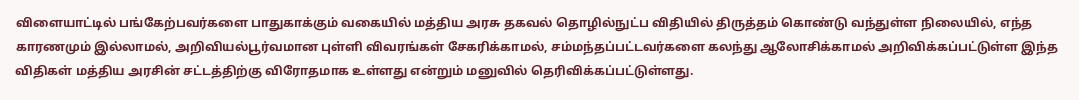விளையாட்டில் பங்கேற்பவர்களை பாதுகாக்கும் வகையில் மத்திய அரசு தகவல் தொழில்நுட்ப விதியில் திருத்தம் கொண்டு வந்துள்ள நிலையில், எந்த காரணமும் இல்லாமல், அறிவியல்பூர்வமான புள்ளி விவரங்கள் சேகரிக்காமல், சம்மந்தப்பட்டவர்களை கலந்து ஆலோசிக்காமல் அறிவிக்கப்பட்டுள்ள இந்த விதிகள் மத்திய அரசின் சட்டத்திற்கு விரோதமாக உள்ளது என்றும் மனுவில் தெரிவிக்கப்பட்டுள்ளது.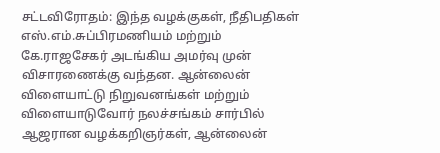சட்டவிரோதம்: இந்த வழக்குகள், நீதிபதிகள் எஸ்.எம்.சுப்பிரமணியம் மற்றும் கே.ராஜசேகர் அடங்கிய அமர்வு முன் விசாரணைக்கு வந்தன. ஆன்லைன் விளையாட்டு நிறுவனங்கள் மற்றும் விளையாடுவோர் நலச்சங்கம் சார்பில் ஆஜரான வழக்கறிஞர்கள், ஆன்லைன்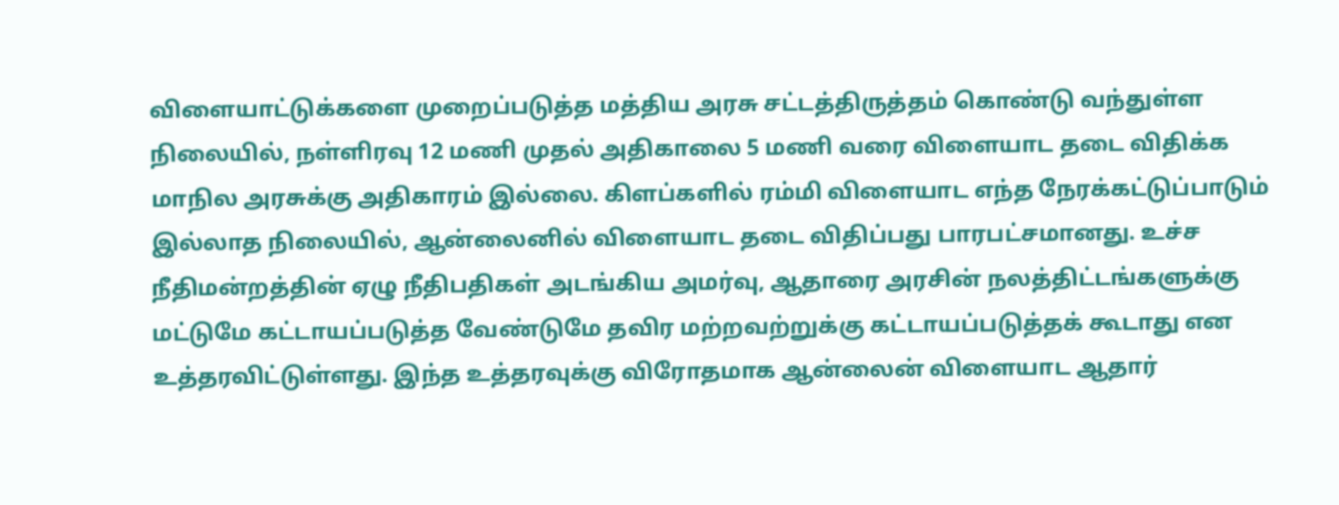விளையாட்டுக்களை முறைப்படுத்த மத்திய அரசு சட்டத்திருத்தம் கொண்டு வந்துள்ள நிலையில், நள்ளிரவு 12 மணி முதல் அதிகாலை 5 மணி வரை விளையாட தடை விதிக்க மாநில அரசுக்கு அதிகாரம் இல்லை. கிளப்களில் ரம்மி விளையாட எந்த நேரக்கட்டுப்பாடும் இல்லாத நிலையில், ஆன்லைனில் விளையாட தடை விதிப்பது பாரபட்சமானது. உச்ச நீதிமன்றத்தின் ஏழு நீதிபதிகள் அடங்கிய அமர்வு, ஆதாரை அரசின் நலத்திட்டங்களுக்கு மட்டுமே கட்டாயப்படுத்த வேண்டுமே தவிர மற்றவற்றுக்கு கட்டாயப்படுத்தக் கூடாது என உத்தரவிட்டுள்ளது. இந்த உத்தரவுக்கு விரோதமாக ஆன்லைன் விளையாட ஆதார்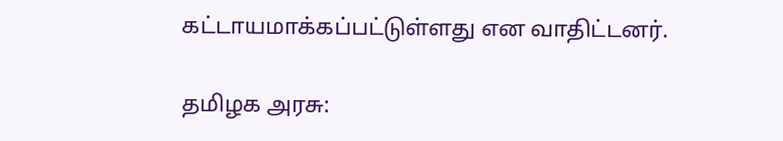கட்டாயமாக்கப்பட்டுள்ளது என வாதிட்டனர்.

தமிழக அரசு: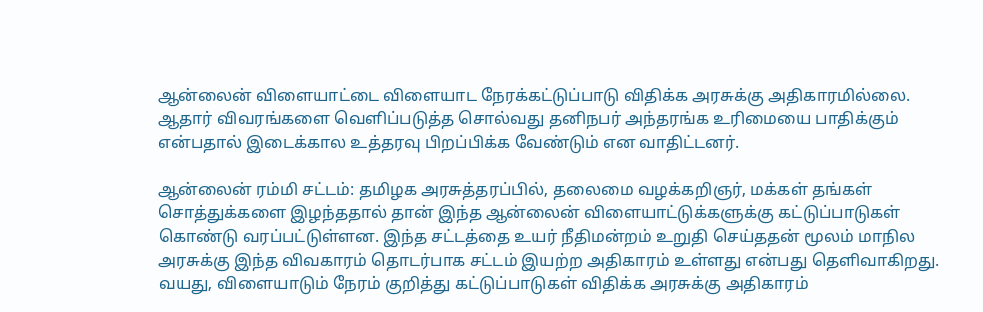ஆன்லைன் விளையாட்டை விளையாட நேரக்கட்டுப்பாடு விதிக்க அரசுக்கு அதிகாரமில்லை. ஆதார் விவரங்களை வெளிப்படுத்த சொல்வது தனிநபர் அந்தரங்க உரிமையை பாதிக்கும் என்பதால் இடைக்கால உத்தரவு பிறப்பிக்க வேண்டும் என வாதிட்டனர்.

ஆன்லைன் ரம்மி சட்டம்: தமிழக அரசுத்தரப்பில், தலைமை வழக்கறிஞர், மக்கள் தங்கள் சொத்துக்களை இழந்ததால் தான் இந்த ஆன்லைன் விளையாட்டுக்களுக்கு கட்டுப்பாடுகள் கொண்டு வரப்பட்டுள்ளன. இந்த சட்டத்தை உயர் நீதிமன்றம் உறுதி செய்ததன் மூலம் மாநில அரசுக்கு இந்த விவகாரம் தொடர்பாக சட்டம் இயற்ற அதிகாரம் உள்ளது என்பது தெளிவாகிறது. வயது, விளையாடும் நேரம் குறித்து கட்டுப்பாடுகள் விதிக்க அரசுக்கு அதிகாரம்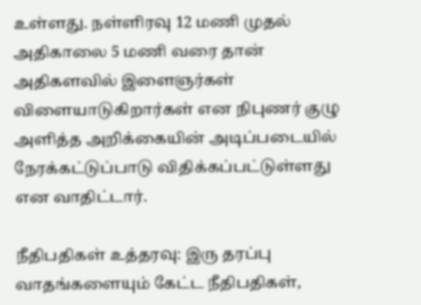உள்ளது. நள்ளிரவு 12 மணி முதல் அதிகாலை 5 மணி வரை தான் அதிகளவில் இளைஞர்கள் விளையாடுகிறார்கள் என நிபுணர் குழு அளித்த அறிக்கையின் அடிப்படையில் நேரக்கட்டுப்பாடு விதிக்கப்பட்டுள்ளது என வாதிட்டார்.

நீதிபதிகள் உத்தரவு: இரு தரப்பு வாதங்களையும் கேட்ட நீதிபதிகள்,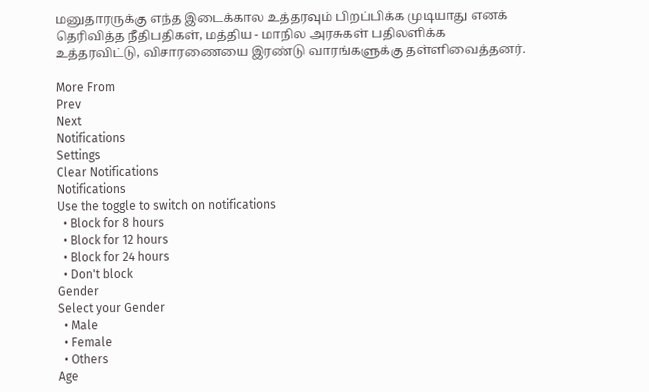மனுதாரருக்கு எந்த இடைக்கால உத்தரவும் பிறப்பிக்க முடியாது எனக் தெரிவித்த நீதிபதிகள், மத்திய - மாநில அரசுகள் பதிலளிக்க உத்தரவிட்டு, விசாரணையை இரண்டு வாரங்களுக்கு தள்ளிவைத்தனர்.

More From
Prev
Next
Notifications
Settings
Clear Notifications
Notifications
Use the toggle to switch on notifications
  • Block for 8 hours
  • Block for 12 hours
  • Block for 24 hours
  • Don't block
Gender
Select your Gender
  • Male
  • Female
  • Others
Age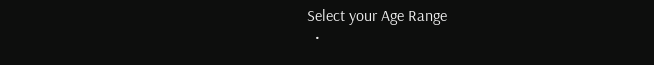Select your Age Range
  •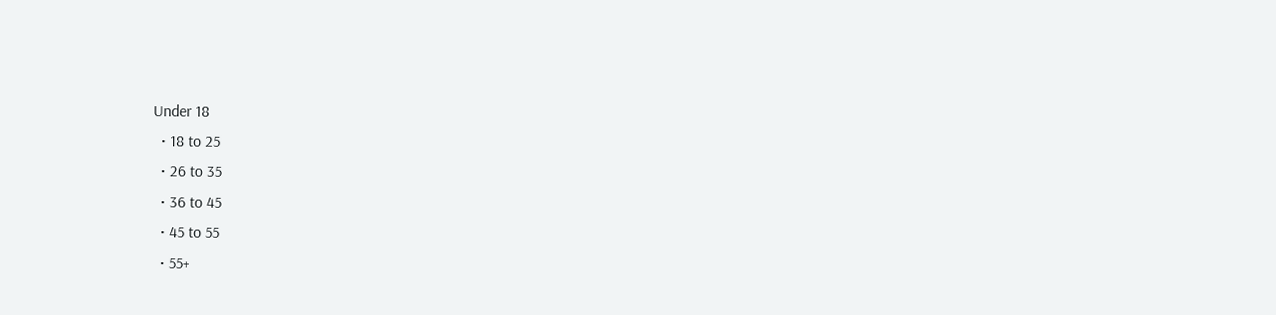Under 18
  • 18 to 25
  • 26 to 35
  • 36 to 45
  • 45 to 55
  • 55+